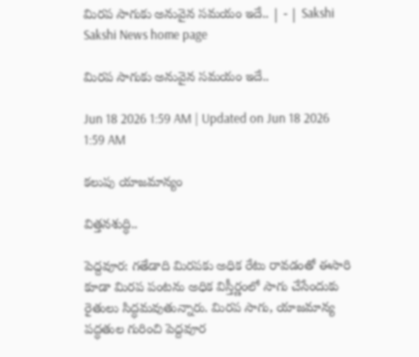మిరప సాగుకు అనువైన సమయం ఇదే.. | - | Sakshi
Sakshi News home page

మిరప సాగుకు అనువైన సమయం ఇదే..

Jun 18 2026 1:59 AM | Updated on Jun 18 2026 1:59 AM

కలుపు యాజమాన్యం

విత్తనశుద్ధి..

పెద్దవూర: గతేడాది మిరపకు అధిక రేటు రావడంతో ఈసారి కూడా మిరప పంటను అధిక విస్తీర్ణంలో సాగు చేసేందుకు రైతులు సిద్ధమవుతున్నారు. మిరప సాగు, యాజమాన్య పద్ధతుల గురించి పెద్దవూర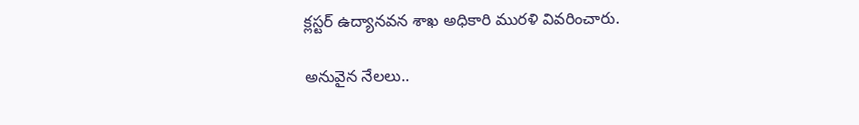క్లస్టర్‌ ఉద్యానవన శాఖ అధికారి మురళి వివరించారు.

అనువైన నేలలు..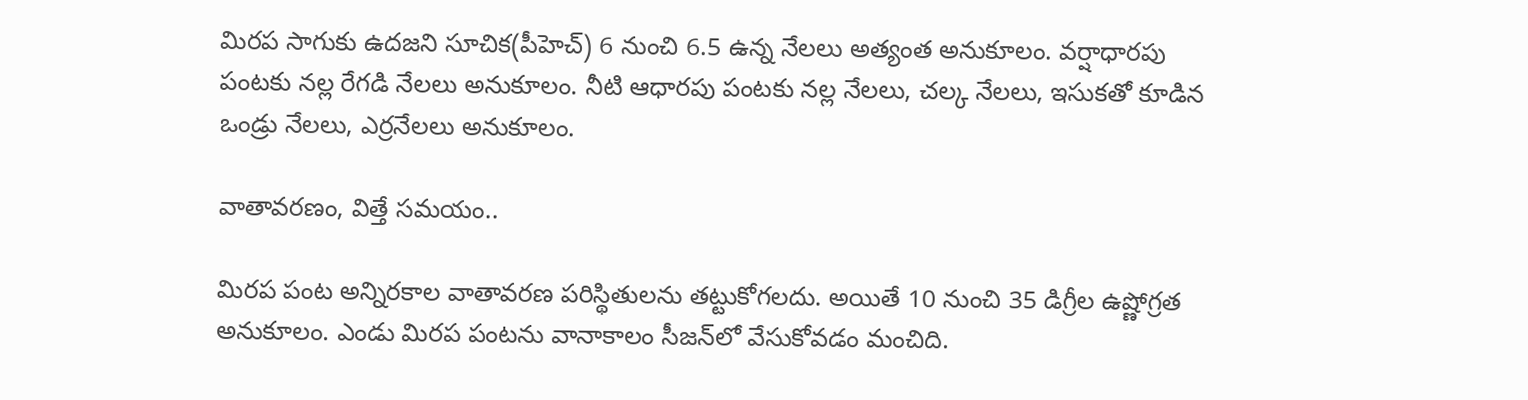మిరప సాగుకు ఉదజని సూచిక(పీహెచ్‌) 6 నుంచి 6.5 ఉన్న నేలలు అత్యంత అనుకూలం. వర్షాధారపు పంటకు నల్ల రేగడి నేలలు అనుకూలం. నీటి ఆధారపు పంటకు నల్ల నేలలు, చల్క నేలలు, ఇసుకతో కూడిన ఒండ్రు నేలలు, ఎర్రనేలలు అనుకూలం.

వాతావరణం, విత్తే సమయం..

మిరప పంట అన్నిరకాల వాతావరణ పరిస్థితులను తట్టుకోగలదు. అయితే 10 నుంచి 35 డిగ్రీల ఉష్ణోగ్రత అనుకూలం. ఎండు మిరప పంటను వానాకాలం సీజన్‌లో వేసుకోవడం మంచిది.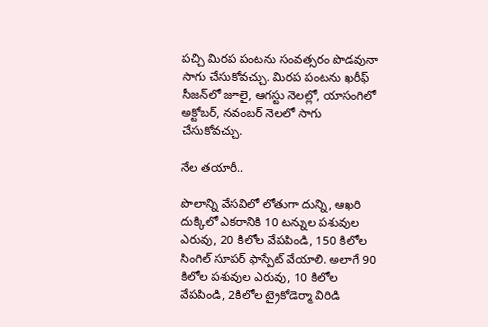పచ్చి మిరప పంటను సంవత్సరం పొడవునా సాగు చేసుకోవచ్చు. మిరప పంటను ఖరీఫ్‌ సీజన్‌లో జూలై, ఆగస్టు నెలల్లో, యాసంగిలో అక్టోబర్‌, నవంబర్‌ నెలలో సాగు చేసుకోవచ్చు.

నేల తయారీ..

పొలాన్ని వేసవిలో లోతుగా దున్ని, ఆఖరి దుక్కిలో ఎకరానికి 10 టన్నుల పశువుల ఎరువు, 20 కిలోల వేపపిండి, 150 కిలోల సింగిల్‌ సూపర్‌ ఫాస్పేట్‌ వేయాలి. అలాగే 90 కిలోల పశువుల ఎరువు, 10 కిలోల వేపపిండి, 2కిలోల ట్రైకోడెర్మా విరిడి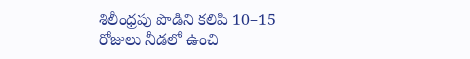శిలీంధ్రపు పొడిని కలిపి 10–15 రోజులు నీడలో ఉంచి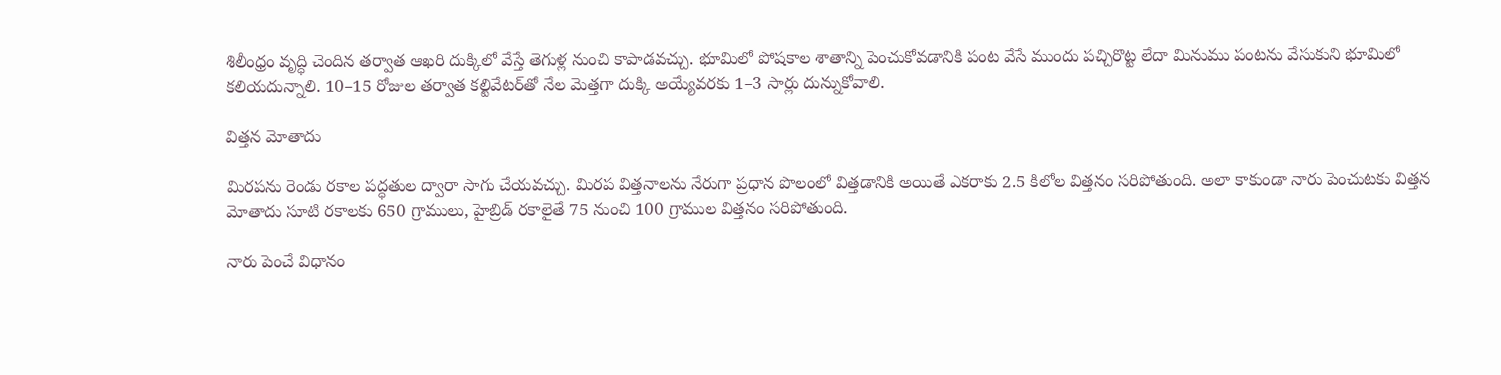శిలీంధ్రం వృద్ధి చెందిన తర్వాత ఆఖరి దుక్కిలో వేస్తే తెగుళ్ల నుంచి కాపాడవచ్చు. భూమిలో పోషకాల శాతాన్ని పెంచుకోవడానికి పంట వేసే ముందు పచ్చిరొట్ట లేదా మినుము పంటను వేసుకుని భూమిలో కలియదున్నాలి. 10–15 రోజుల తర్వాత కల్టివేటర్‌తో నేల మెత్తగా దుక్కి అయ్యేవరకు 1–3 సార్లు దున్నుకోవాలి.

విత్తన మోతాదు

మిరపను రెండు రకాల పద్ధతుల ద్వారా సాగు చేయవచ్చు. మిరప విత్తనాలను నేరుగా ప్రధాన పొలంలో విత్తడానికి అయితే ఎకరాకు 2.5 కిలోల విత్తనం సరిపోతుంది. అలా కాకుండా నారు పెంచుటకు విత్తన మోతాదు సూటి రకాలకు 650 గ్రాములు, హైబ్రిడ్‌ రకాలైతే 75 నుంచి 100 గ్రాముల విత్తనం సరిపోతుంది.

నారు పెంచే విధానం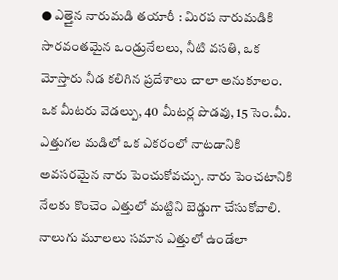● ఎత్తైన నారుమడి తయారీ : మిరప నారుమడికి సారవంతమైన ఒండ్రునేలలు, నీటి వసతి, ఒక మోస్తారు నీడ కలిగిన ప్రదేశాలు చాలా అనుకూలం. ఒక మీటరు వెడల్పు, 40 మీటర్ల పొడవు, 15 సెం.మీ. ఎత్తుగల మడిలో ఒక ఎకరంలో నాటడానికి అవసరమైన నారు పెంచుకోవచ్చు. నారు పెంచటానికి నేలకు కొంచెం ఎత్తులో మట్టిని బెడ్డుగా చేసుకోవాలి. నాలుగు మూలలు సమాన ఎత్తులో ఉండేలా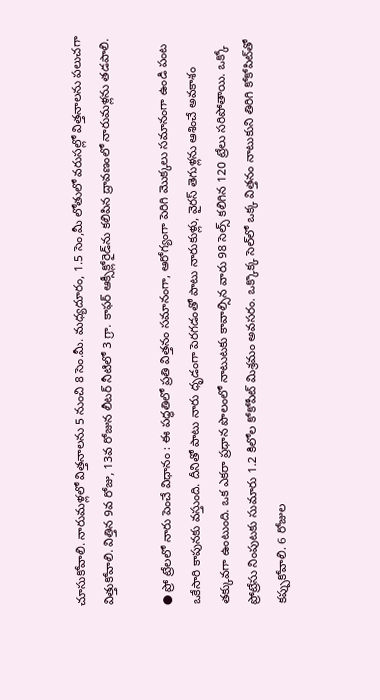చూసుకోవాలి. నారుమళ్లలో విత్తనాలను 5 నుంచి 8 సెం.మీ. మధ్యదూరం, 1.5 సెం,మీ లోతులో వరుసల్లో విత్తనాలను పలుచగా విత్తుకోవాలి. విత్తిన 9వ రోజు, 13వ రోజున లీటర్‌ నీటిలో 3 గ్రా. కాఫర్‌ ఆక్సీక్లోరైడ్‌ను కలిపిన ద్రావణంలో నారుమళ్లను తడపాలి.

● ప్రో ట్రేలలో నారు పెంచే విధానం : ఈ పద్ధతిలో ప్రతి విత్తనం సమానంగా, ఆరోగ్యంగా పెరిగి మొక్కలు సమానంగా ఉండి పంట ఒకేసారి కాపునకు వస్తుంది. దీనితో పాటు నారు ధృడంగా పెరగడంతో పాటు నారుకుళ్లు, వైరస్‌ తెగుళ్లను ఆశించే అవకాశం తక్కువగా ఉంటుంది. ఒక ఎకరా ప్రధాన పొలంలో నాటుటకు కావాల్సిన వారు 98 సెల్స్‌ కలిగిన 120 ట్రేలు సరిపోతాయి. ఒక్కో ప్రోట్రేసు నింపుటకు సుమారు 1.2 కిలోల కోకోపీట్‌ మిశ్రమం అవసరం. ఒక్కొక్క సెల్‌లో ఒక్క విత్తనం నాటుకుని తిరిగి కోకోపిట్‌తో కప్పుకోవాలి. 6 రోజుల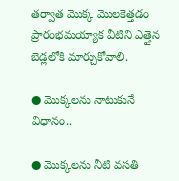తర్వాత మొక్క మొలకెత్తడం ప్రారంభమయ్యాక వీటిని ఎత్తైన బెడ్లలోకి మార్చుకోవాలి.

● మొక్కలను నాటుకునే విధానం..

● మొక్కలను నీటి వసతి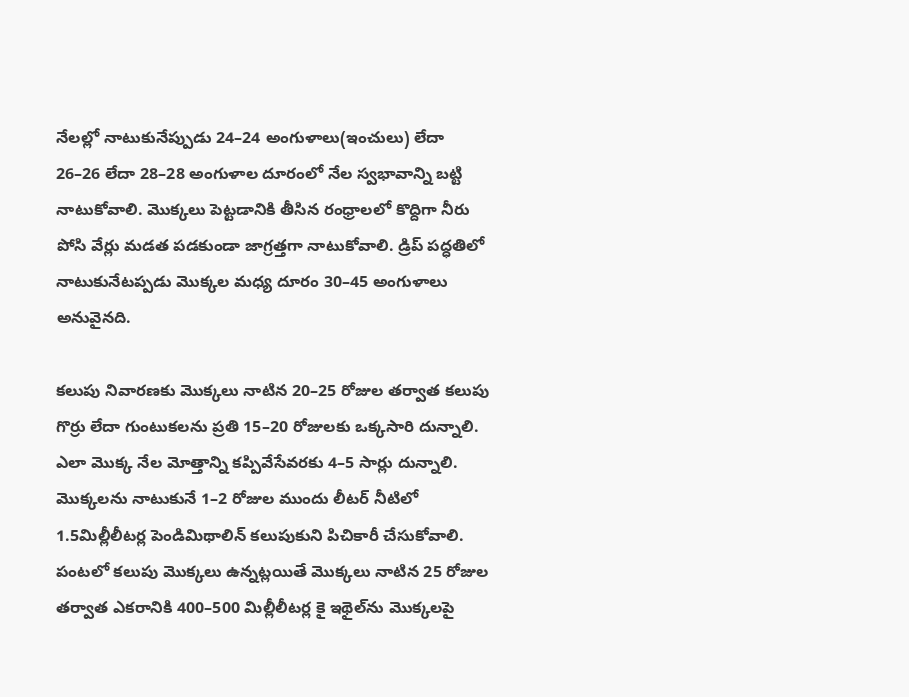నేలల్లో నాటుకునేప్పుడు 24–24 అంగుళాలు(ఇంచులు) లేదా 26–26 లేదా 28–28 అంగుళాల దూరంలో నేల స్వభావాన్ని బట్టి నాటుకోవాలి. మొక్కలు పెట్టడానికి తీసిన రంధ్రాలలో కొద్దిగా నీరు పోసి వేర్లు మడత పడకుండా జాగ్రత్తగా నాటుకోవాలి. డ్రిప్‌ పద్ధతిలో నాటుకునేటప్పడు మొక్కల మధ్య దూరం 30–45 అంగుళాలు అనువైనది.

కలుపు నివారణకు మొక్కలు నాటిన 20–25 రోజుల తర్వాత కలుపు గొర్రు లేదా గుంటుకలను ప్రతి 15–20 రోజులకు ఒక్కసారి దున్నాలి. ఎలా మొక్క నేల మోత్తాన్ని కప్పివేసేవరకు 4–5 సార్లు దున్నాలి. మొక్కలను నాటుకునే 1–2 రోజుల ముందు లీటర్‌ నీటిలో 1.5మిల్లీలీటర్ల పెండిమిథాలిన్‌ కలుపుకుని పిచికారీ చేసుకోవాలి. పంటలో కలుపు మొక్కలు ఉన్నట్లయితే మొక్కలు నాటిన 25 రోజుల తర్వాత ఎకరానికి 400–500 మిల్లీలీటర్ల కై ఇథైల్‌ను మొక్కలపై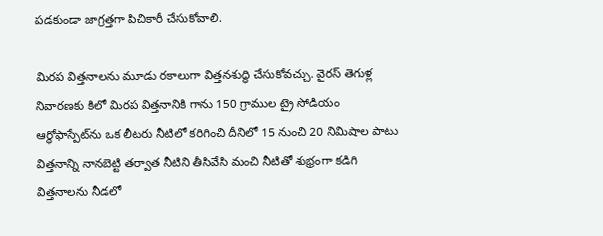పడకుండా జాగ్రత్తగా పిచికారీ చేసుకోవాలి.

మిరప విత్తనాలను మూడు రకాలుగా విత్తనశుద్ధి చేసుకోవచ్చు. వైరస్‌ తెగుళ్ల నివారణకు కిలో మిరప విత్తనానికి గాను 150 గ్రాముల ట్రై సోడియం ఆర్థోఫాస్పేట్‌ను ఒక లీటరు నీటిలో కరిగించి దీనిలో 15 నుంచి 20 నిమిషాల పాటు విత్తనాన్ని నానబెట్టి తర్వాత నీటిని తీసివేసి మంచి నీటితో శుభ్రంగా కడిగి విత్తనాలను నీడలో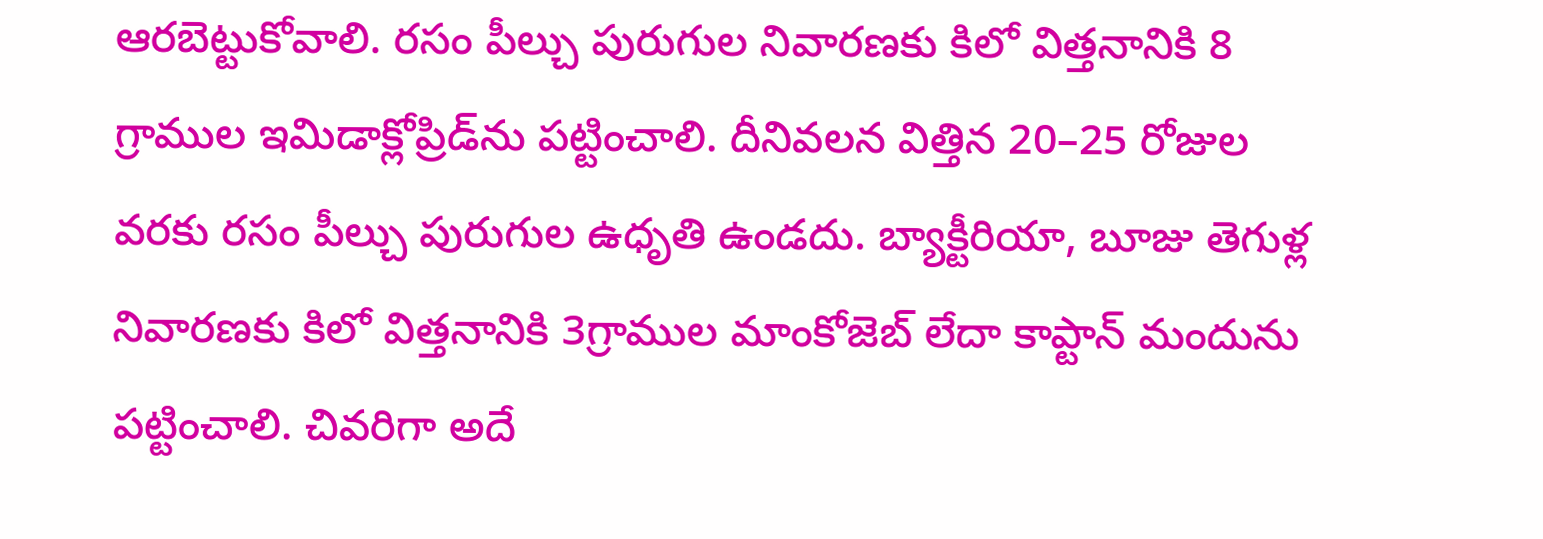ఆరబెట్టుకోవాలి. రసం పీల్చు పురుగుల నివారణకు కిలో విత్తనానికి 8 గ్రాముల ఇమిడాక్లోప్రిడ్‌ను పట్టించాలి. దీనివలన విత్తిన 20–25 రోజుల వరకు రసం పీల్చు పురుగుల ఉధృతి ఉండదు. బ్యాక్టీరియా, బూజు తెగుళ్ల నివారణకు కిలో విత్తనానికి 3గ్రాముల మాంకోజెబ్‌ లేదా కాప్టాన్‌ మందును పట్టించాలి. చివరిగా అదే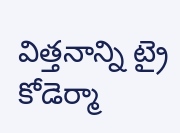విత్తనాన్ని ట్రై కోడెర్మా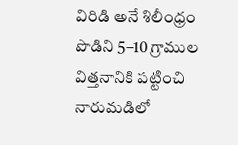విరిడి అనే శిలీంధ్రం పొడిని 5–10 గ్రాముల విత్తనానికి పట్టించి నారుమడిలో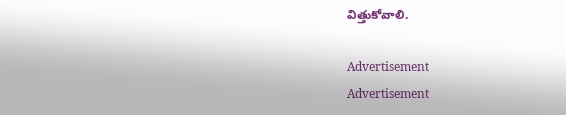విత్తుకోవాలి.

Advertisement
Advertisement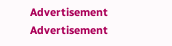Advertisement
Advertisement